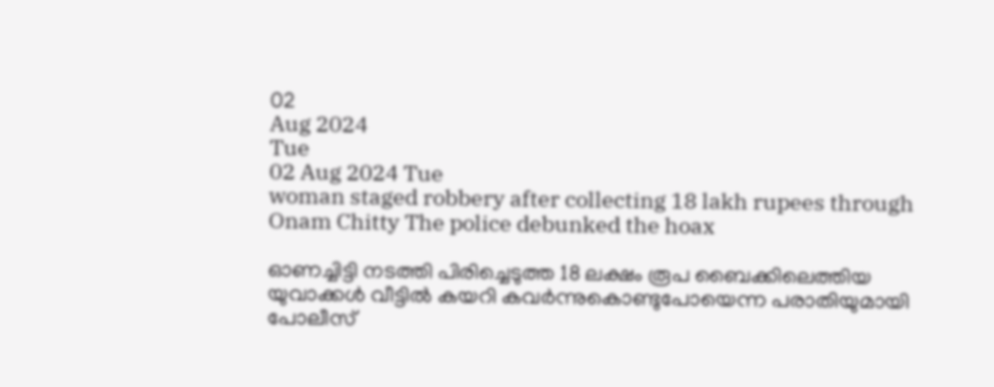02
Aug 2024
Tue
02 Aug 2024 Tue
woman staged robbery after collecting 18 lakh rupees through Onam Chitty The police debunked the hoax

ഓണച്ചിട്ടി നടത്തി പിരിച്ചെടുത്ത 18 ലക്ഷം രൂപ ബൈക്കിലെത്തിയ യുവാക്കൾ വീട്ടിൽ കയറി കവർന്നുകൊണ്ടുപോയെന്ന പരാതിയുമായി പോലീസ്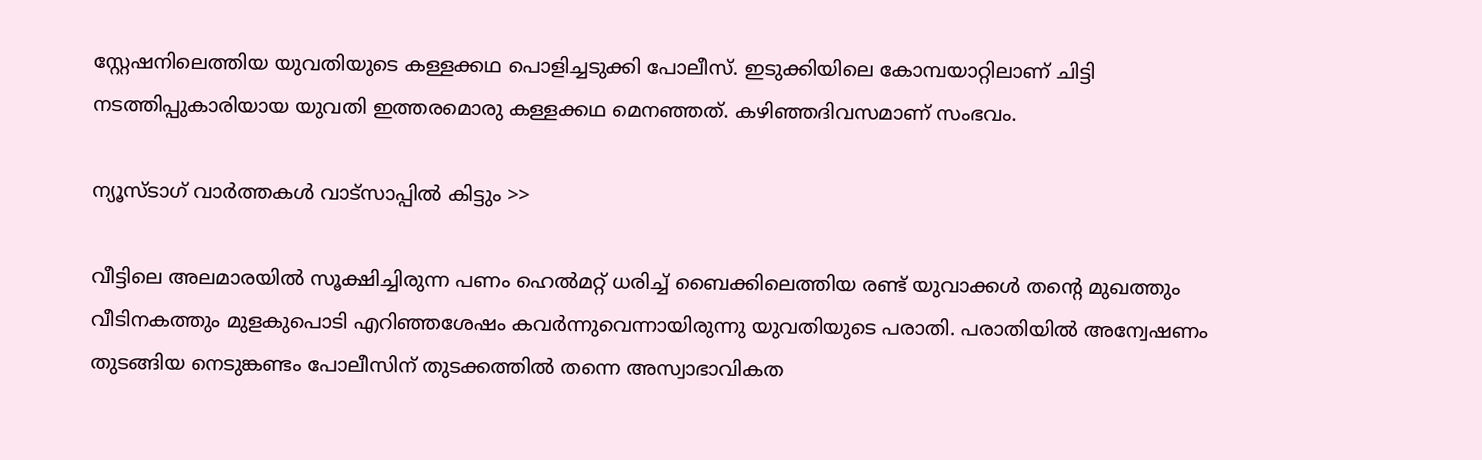സ്റ്റേഷനിലെത്തിയ യുവതിയുടെ കള്ളക്കഥ പൊളിച്ചടുക്കി പോലീസ്. ഇടുക്കിയിലെ കോമ്പയാറ്റിലാണ് ചിട്ടി നടത്തിപ്പുകാരിയായ യുവതി ഇത്തരമൊരു കള്ളക്കഥ മെനഞ്ഞത്. കഴിഞ്ഞദിവസമാണ് സംഭവം.

ന്യൂസ്ടാഗ് വാര്‍ത്തകള്‍ വാട്‌സാപ്പില്‍ കിട്ടും >>

വീട്ടിലെ അലമാരയിൽ സൂക്ഷിച്ചിരുന്ന പണം ഹെൽമറ്റ് ധരിച്ച് ബൈക്കിലെത്തിയ രണ്ട് യുവാക്കൾ തൻ്റെ മുഖത്തും വീടിനകത്തും മുളകുപൊടി എറിഞ്ഞശേഷം കവർന്നുവെന്നായിരുന്നു യുവതിയുടെ പരാതി. പരാതിയിൽ അന്വേഷണം തുടങ്ങിയ നെടുങ്കണ്ടം പോലീസിന് തുടക്കത്തിൽ തന്നെ അസ്വാഭാവികത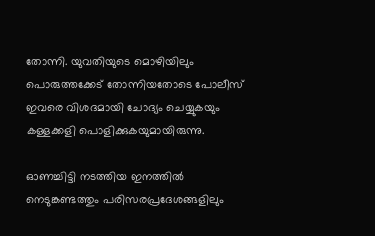തോന്നി. യുവതിയുടെ മൊഴിയിലും പൊരുത്തക്കേട് തോന്നിയതോടെ പോലീസ് ഇവരെ വിശദമായി ചോദ്യം ചെയ്യുകയും കള്ളക്കളി പൊളിക്കുകയുമായിരുന്നു.

ഓണച്ചിട്ടി നടത്തിയ ഇനത്തിൽ നെടുങ്കണ്ടത്തും പരിസരപ്രദേശങ്ങളിലും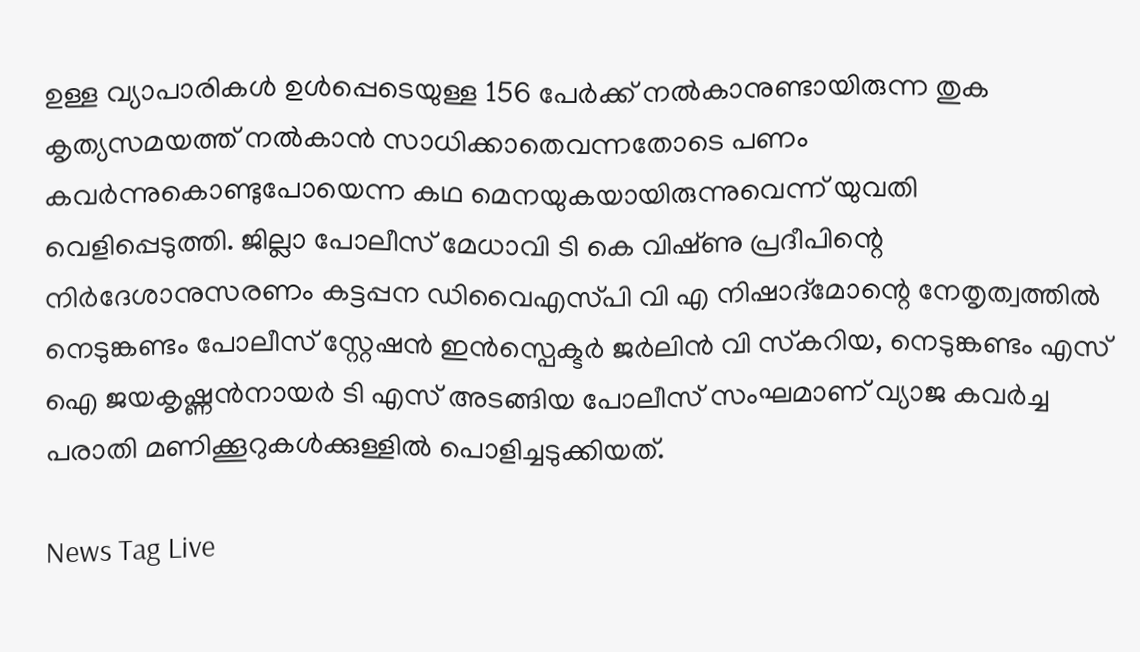ഉള്ള വ്യാപാരികൾ ഉൾപ്പെടെയുള്ള 156 പേർക്ക് നൽകാനുണ്ടായിരുന്ന തുക കൃത്യസമയത്ത് നൽകാൻ സാധിക്കാതെവന്നതോടെ പണം കവർന്നുകൊണ്ടുപോയെന്ന കഥ മെനയുകയായിരുന്നുവെന്ന് യുവതി വെളിപ്പെടുത്തി. ജില്ലാ പോലീസ് മേധാവി ടി കെ വിഷ്‌ണു പ്രദീപിന്റെ നിർദേശാനുസരണം കട്ടപ്പന ഡിവൈഎസ്‌പി വി എ നിഷാദ്മോന്റെ നേതൃത്വത്തിൽ നെടുങ്കണ്ടം പോലീസ് സ്റ്റേഷൻ ഇൻസ്പെക്ട‌ർ ജർലിൻ വി സ്‌കറിയ, നെടുങ്കണ്ടം എസ് ഐ ജയകൃഷ്ണ‌ൻനായർ ടി എസ് അടങ്ങിയ പോലീസ് സംഘമാണ് വ്യാജ കവർച്ച പരാതി മണിക്കൂറുകൾക്കുള്ളിൽ പൊളിച്ചടുക്കിയത്.

News Tag Live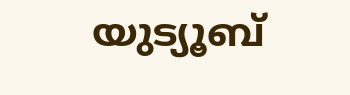യുട്യൂബ്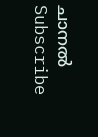ചാനല്‍ Subscribe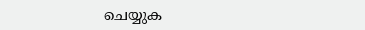ചെയ്യുക